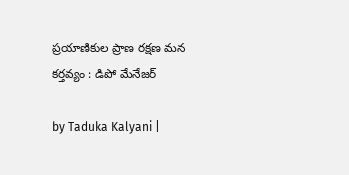ప్రయాణికుల ప్రాణ రక్షణ మన కర్తవ్యం : డిపో మేనేజర్

by Taduka Kalyani |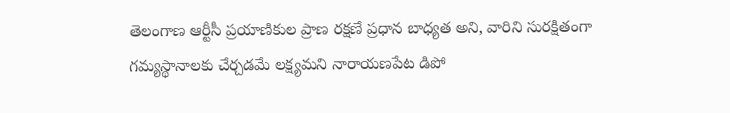తెలంగాణ ఆర్టీసీ ప్రయాణికుల ప్రాణ రక్షణే ప్రధాన బాధ్యత అని, వారిని సురక్షితంగా గమ్యస్థానాలకు చేర్చడమే లక్ష్యమని నారాయణపేట డిపో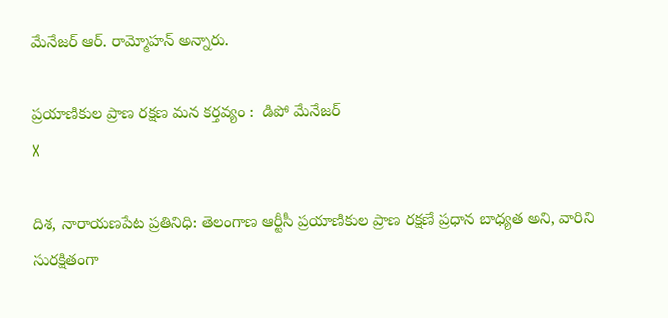మేనేజర్ ఆర్. రామ్మోహన్ అన్నారు.

ప్రయాణికుల ప్రాణ రక్షణ మన కర్తవ్యం :  డిపో మేనేజర్
X

దిశ, నారాయణపేట ప్రతినిధి: తెలంగాణ ఆర్టీసీ ప్రయాణికుల ప్రాణ రక్షణే ప్రధాన బాధ్యత అని, వారిని సురక్షితంగా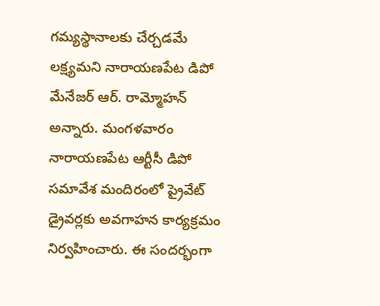గమ్యస్థానాలకు చేర్చడమే లక్ష్యమని నారాయణపేట డిపో మేనేజర్ ఆర్. రామ్మోహన్ అన్నారు. మంగళవారం నారాయణపేట ఆర్టీసీ డిపో సమావేశ మందిరంలో ప్రైవేట్ డ్రైవర్లకు అవగాహన కార్యక్రమం నిర్వహించారు. ఈ సందర్భంగా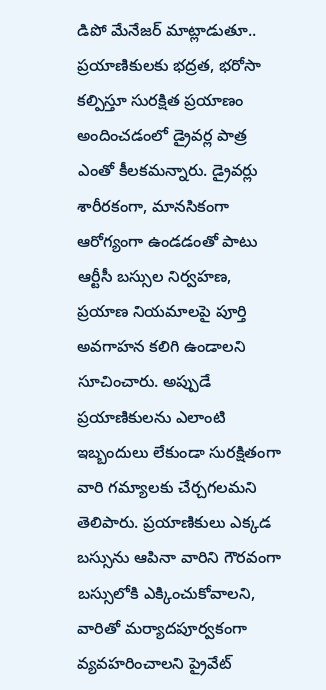డిపో మేనేజర్ మాట్లాడుతూ.. ప్రయాణికులకు భద్రత, భరోసా కల్పిస్తూ సురక్షిత ప్రయాణం అందించడంలో డ్రైవర్ల పాత్ర ఎంతో కీలకమన్నారు. డ్రైవర్లు శారీరకంగా, మానసికంగా ఆరోగ్యంగా ఉండడంతో పాటు ఆర్టీసీ బస్సుల నిర్వహణ, ప్రయాణ నియమాలపై పూర్తి అవగాహన కలిగి ఉండాలని సూచించారు. అప్పుడే ప్రయాణికులను ఎలాంటి ఇబ్బందులు లేకుండా సురక్షితంగా వారి గమ్యాలకు చేర్చగలమని తెలిపారు. ప్రయాణికులు ఎక్కడ బస్సును ఆపినా వారిని గౌరవంగా బస్సులోకి ఎక్కించుకోవాలని, వారితో మర్యాదపూర్వకంగా వ్యవహరించాలని ప్రైవేట్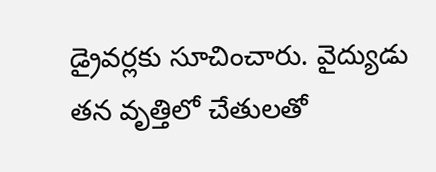డ్రైవర్లకు సూచించారు. వైద్యుడు తన వృత్తిలో చేతులతో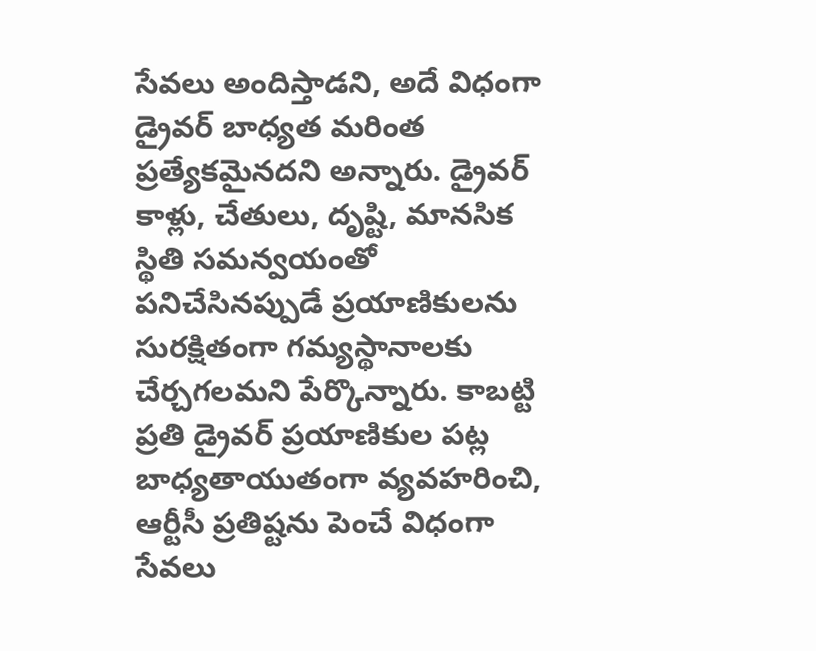సేవలు అందిస్తాడని, అదే విధంగా డ్రైవర్ బాధ్యత మరింత ప్రత్యేకమైనదని అన్నారు. డ్రైవర్ కాళ్లు, చేతులు, దృష్టి, మానసిక స్థితి సమన్వయంతో పనిచేసినప్పుడే ప్రయాణికులను సురక్షితంగా గమ్యస్థానాలకు చేర్చగలమని పేర్కొన్నారు. కాబట్టి ప్రతి డ్రైవర్ ప్రయాణికుల పట్ల బాధ్యతాయుతంగా వ్యవహరించి, ఆర్టీసీ ప్రతిష్టను పెంచే విధంగా సేవలు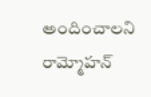అందించాలని రామ్మోహన్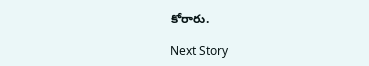కోరారు.

Next Story